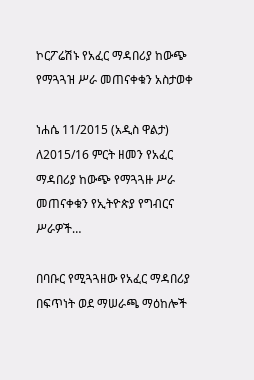ኮርፖሬሽኑ የአፈር ማዳበሪያ ከውጭ የማጓጓዝ ሥራ መጠናቀቁን አስታወቀ

ነሐሴ 11/2015 (አዲስ ዋልታ) ለ2015/16 ምርት ዘመን የአፈር ማዳበሪያ ከውጭ የማጓጓዙ ሥራ መጠናቀቁን የኢትዮጵያ የግብርና ሥራዎች…

በባቡር የሚጓጓዘው የአፈር ማዳበሪያ በፍጥነት ወደ ማሠራጫ ማዕከሎች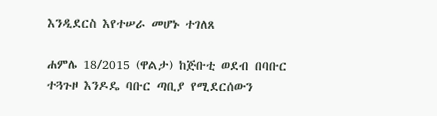እንዲደርስ እየተሠራ መሆኑ ተገለጸ

ሐምሌ 18/2015 (ዋልታ) ከጅቡቲ ወደብ በባቡር ተጓጉዞ እንዶዴ ባቡር ጣቢያ የሚደርሰውን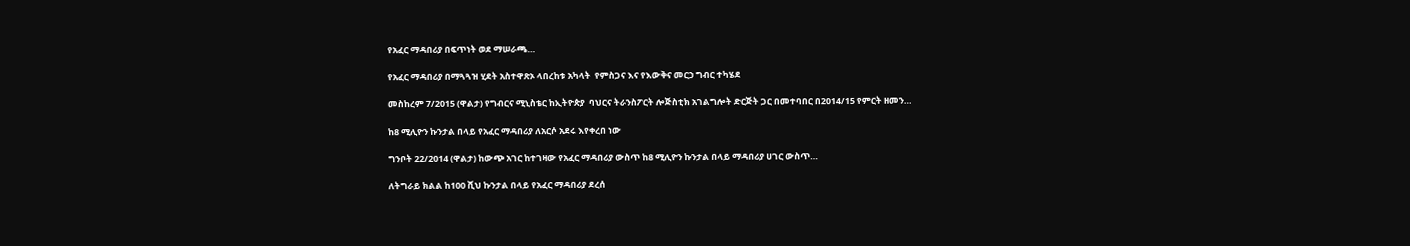የአፈር ማዳበሪያ በፍጥነት ወደ ማሠራጫ…

የአፈር ማዳበሪያ በማጓጓዝ ሂደት አስተዋጽኦ ላበረከቱ አካላት  የምስጋና እና የእውቅና መርኃ ግብር ተካሄደ

መስከረም 7/2015 (ዋልታ) የግብርና ሚኒስቴር ከኢትዮጵያ  ባህርና ትራንስፖርት ሎጅስቲክ አገልግሎት ድርጅት ጋር በመተባበር በ2014/15 የምርት ዘመን…

ከ8 ሚሊዮን ኩንታል በላይ የአፈር ማዳበሪያ ለአርሶ አደሩ እየቀረበ ነው

ግንቦት 22/2014 (ዋልታ) ከውጭ አገር ከተገዛው የአፈር ማዳበሪያ ውስጥ ከ8 ሚሊዮን ኩንታል በላይ ማዳበሪያ ሀገር ውስጥ…

ለትግራይ ክልል ከ100 ሺህ ኩንታል በላይ የአፈር ማዳበሪያ ደረሰ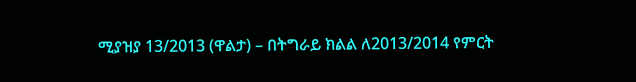ሚያዝያ 13/2013 (ዋልታ) – በትግራይ ክልል ለ2013/2014 የምርት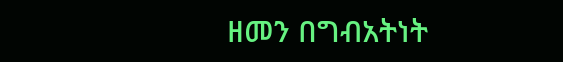ዘመን በግብአትነት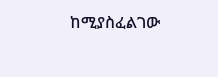ከሚያስፈልገው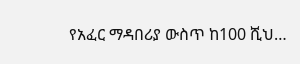የአፈር ማዳበሪያ ውስጥ ከ100 ሺህ…